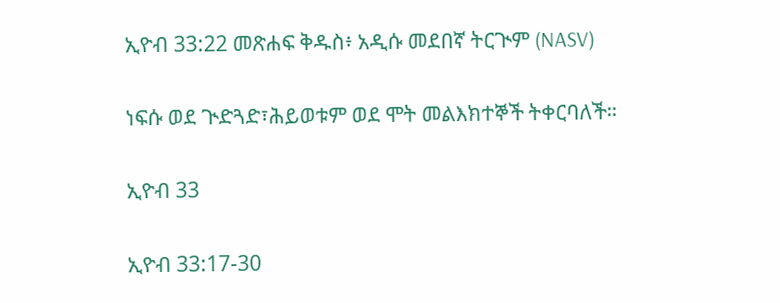ኢዮብ 33:22 መጽሐፍ ቅዱስ፥ አዲሱ መደበኛ ትርጒም (NASV)

ነፍሱ ወደ ጒድጓድ፣ሕይወቱም ወደ ሞት መልእክተኞች ትቀርባለች።

ኢዮብ 33

ኢዮብ 33:17-30